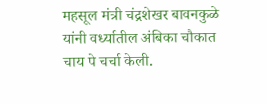महसूल मंत्री चंद्रशेखर बावनकुळे यांनी वर्ध्यातील अंबिका चौकात चाय पे चर्चा केली.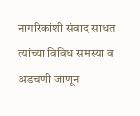नागरिकांशी संवाद साधत त्यांच्या विविध समस्या व अडचणी जाणून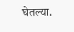घेतल्या.